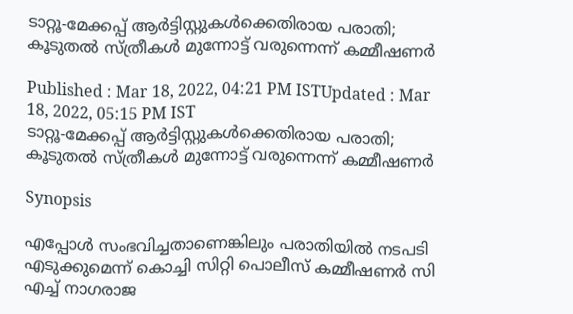ടാറ്റൂ-മേക്കപ്പ് ആര്‍ട്ടിസ്റ്റുകള്‍ക്കെതിരായ പരാതി; കൂടുതൽ സ്ത്രീകൾ മുന്നോട്ട് വരുന്നെന്ന് കമ്മീഷണർ

Published : Mar 18, 2022, 04:21 PM ISTUpdated : Mar 18, 2022, 05:15 PM IST
ടാറ്റൂ-മേക്കപ്പ് ആര്‍ട്ടിസ്റ്റുകള്‍ക്കെതിരായ പരാതി; കൂടുതൽ സ്ത്രീകൾ മുന്നോട്ട് വരുന്നെന്ന് കമ്മീഷണർ

Synopsis

എപ്പോൾ സംഭവിച്ചതാണെങ്കിലും പരാതിയിൽ നടപടി എടുക്കുമെന്ന് കൊച്ചി സിറ്റി പൊലീസ് കമ്മീഷണർ സി എച്ച് നാഗരാജ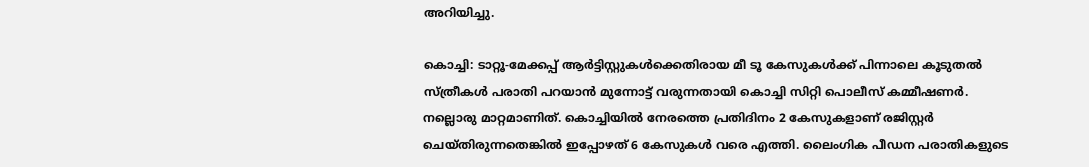അറിയിച്ചു.

കൊച്ചി: ടാറ്റൂ-മേക്കപ്പ് ആര്‍ട്ടിസ്റ്റുകള്‍ക്കെതിരായ മീ ടൂ കേസുകൾക്ക് പിന്നാലെ കൂടുതൽ സ്ത്രീകൾ പരാതി പറയാൻ മുന്നോട്ട് വരുന്നതായി കൊച്ചി സിറ്റി പൊലീസ് കമ്മീഷണർ. നല്ലൊരു മാറ്റമാണിത്. കൊച്ചിയിൽ നേരത്തെ പ്രതിദിനം 2 കേസുകളാണ് രജിസ്റ്റർ ചെയ്തിരുന്നതെങ്കിൽ ഇപ്പോഴത് 6 കേസുകൾ വരെ എത്തി. ലൈംഗിക പീഡന പരാതികളുടെ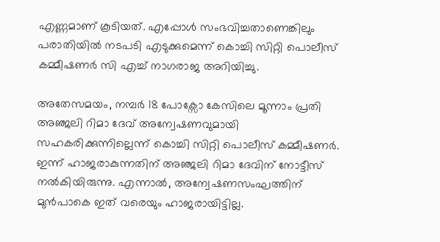എണ്ണമാണ് കൂടിയത്. എപ്പോൾ സംഭവിച്ചതാണെങ്കിലും പരാതിയിൽ നടപടി എടുക്കുമെന്ന് കൊച്ചി സിറ്റി പൊലീസ് കമ്മീഷണർ സി എച്ച് നാഗരാജ അറിയിച്ചു.

അതേസമയം, നമ്പർ 18 പോക്സോ കേസിലെ മൂന്നാം പ്രതി അഞ്ജലി റിമാ ദേവ് അന്വേഷണവുമായി സഹകരിക്കുന്നില്ലെന്ന് കൊച്ചി സിറ്റി പൊലീസ് കമ്മീഷണർ. ഇന്ന് ഹാജരാകുന്നതിന് അഞ്ജലി റിമാ ദേവിന് നോട്ടീസ് നൽകിയിരുന്നു. എന്നാല്‍, അന്വേഷണസംഘത്തിന് മുൻപാകെ ഇത് വരെയും ഹാജരായിട്ടില്ല.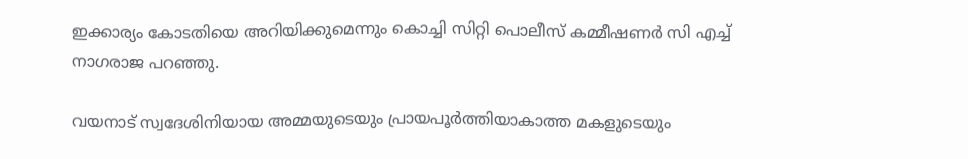ഇക്കാര്യം കോടതിയെ അറിയിക്കുമെന്നും കൊച്ചി സിറ്റി പൊലീസ് കമ്മീഷണർ സി എച്ച് നാഗരാജ പറഞ്ഞു.

വയനാട് സ്വദേശിനിയായ അമ്മയുടെയും പ്രായപൂർത്തിയാകാത്ത മകളുടെയും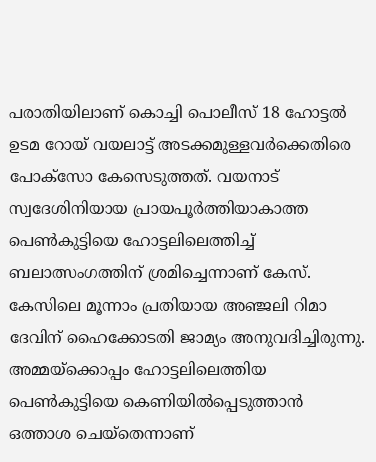പരാതിയിലാണ് കൊച്ചി പൊലീസ് 18 ഹോട്ടൽ ഉടമ റോയ് വയലാട്ട് അടക്കമുള്ളവർക്കെതിരെ പോക്സോ കേസെടുത്തത്. വയനാട് സ്വദേശിനിയായ പ്രായപൂ‍ർ‍ത്തിയാകാത്ത പെൺകുട്ടിയെ ഹോട്ടലിലെത്തിച്ച് ബലാത്സംഗത്തിന് ശ്രമിച്ചെന്നാണ് കേസ്. കേസിലെ മൂന്നാം പ്രതിയായ അഞ്ജലി റിമാ ദേവിന് ഹൈക്കോടതി ജാമ്യം അനുവദിച്ചിരുന്നു. അമ്മയ്ക്കൊപ്പം ഹോട്ടലിലെത്തിയ പെൺകുട്ടിയെ കെണിയിൽപ്പെടുത്താൻ ഒത്താശ ചെയ്തെന്നാണ്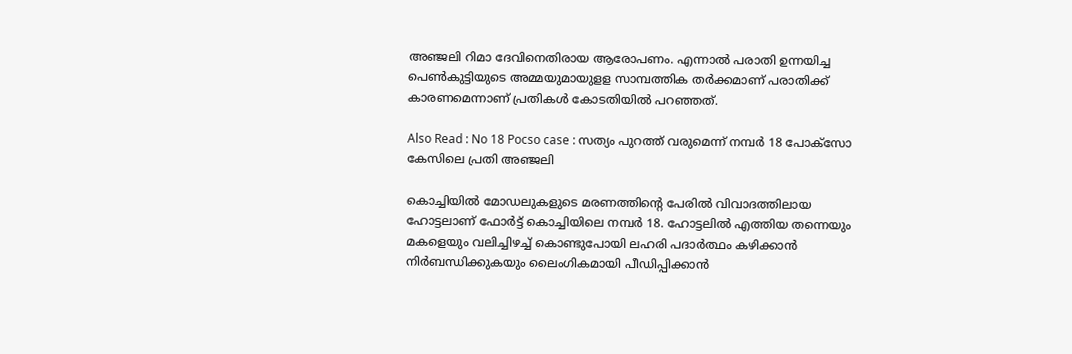അഞ്ജലി റിമാ ദേവിനെതിരായ ആരോപണം. എന്നാൽ പരാതി ഉന്നയിച്ച പെൺകുട്ടിയുടെ അമ്മയുമായുളള സാമ്പത്തിക തർക്കമാണ് പരാതിക്ക് കാരണമെന്നാണ് പ്രതികൾ കോടതിയിൽ പറഞ്ഞത്.

Also Read : No 18 Pocso case : സത്യം പുറത്ത് വരുമെന്ന് നമ്പര്‍ 18 പോക്‌സോ കേസിലെ പ്രതി അഞ്ജലി

കൊച്ചിയിൽ മോഡലുകളുടെ മരണത്തിന്‍റെ പേരിൽ വിവാദത്തിലായ ഹോട്ടലാണ് ഫോർട്ട് കൊച്ചിയിലെ നമ്പർ 18. ഹോട്ടലിൽ എത്തിയ തന്നെയും മകളെയും വലിച്ചിഴച്ച് കൊണ്ടുപോയി ലഹരി പദാർത്ഥം കഴിക്കാൻ നിർബന്ധിക്കുകയും ലൈംഗികമായി പീഡിപ്പിക്കാൻ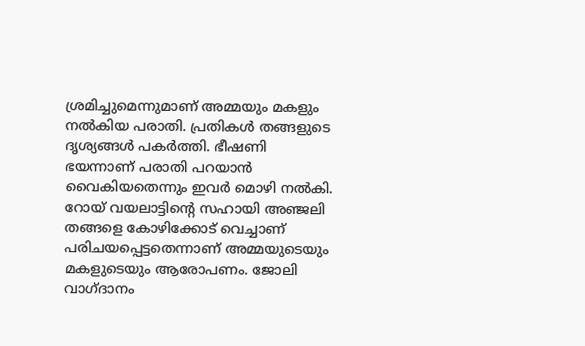ശ്രമിച്ചുമെന്നുമാണ് അമ്മയും മകളും നൽകിയ പരാതി. പ്രതികൾ തങ്ങളുടെ ദൃശ്യങ്ങൾ പകർത്തി. ഭീഷണി ഭയന്നാണ് പരാതി പറയാൻ വൈകിയതെന്നും ഇവർ മൊഴി നൽകി. റോയ് വയലാട്ടിന്‍റെ സഹായി അഞ്ജലി തങ്ങളെ കോഴിക്കോട് വെച്ചാണ് പരിചയപ്പെട്ടതെന്നാണ് അമ്മയുടെയും മകളുടെയും ആരോപണം. ജോലി വാഗ്ദാനം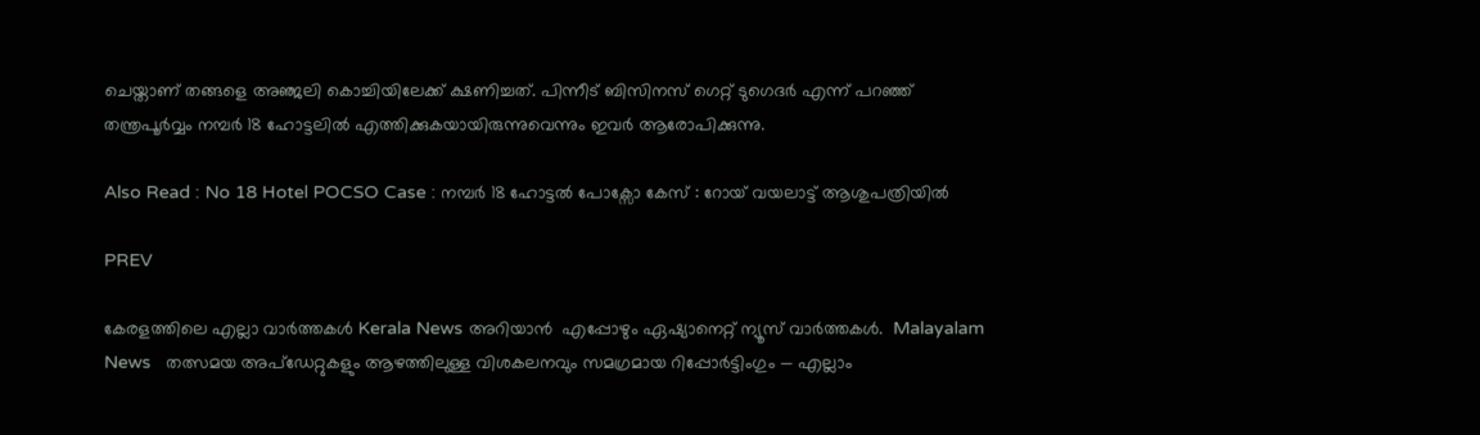ചെയ്താണ് തങ്ങളെ അഞ്ജലി കൊച്ചിയിലേക്ക് ക്ഷണിച്ചത്. പിന്നീട് ബിസിനസ് ഗെറ്റ് ടുഗെദർ എന്ന് പറഞ്ഞ് തന്ത്രപൂർവ്വം നമ്പർ 18 ഹോട്ടലിൽ എത്തിക്കുകയായിരുന്നുവെന്നും ഇവർ ആരോപിക്കുന്നു.

Also Read : No 18 Hotel POCSO Case : നമ്പർ 18 ഹോട്ടൽ പോക്സോ കേസ് : റോയ് വയലാട്ട് ആശുപത്രിയിൽ

PREV

കേരളത്തിലെ എല്ലാ വാർത്തകൾ Kerala News അറിയാൻ  എപ്പോഴും ഏഷ്യാനെറ്റ് ന്യൂസ് വാർത്തകൾ.  Malayalam News   തത്സമയ അപ്‌ഡേറ്റുകളും ആഴത്തിലുള്ള വിശകലനവും സമഗ്രമായ റിപ്പോർട്ടിംഗും — എല്ലാം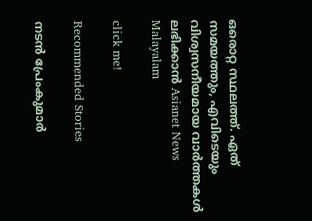ഒരൊറ്റ സ്ഥലത്ത്. ഏത് സമയത്തും, എവിടെയും വിശ്വസനീയമായ വാർത്തകൾ ലഭിക്കാൻ Asianet News Malayalam

click me!

Recommended Stories

നടൻ പ്രേംകുമാർ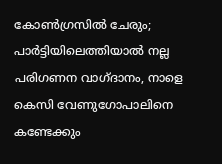കോൺഗ്രസിൽ ചേരും; പാർട്ടിയിലെത്തിയാൽ നല്ല പരിഗണന വാഗ്ദാനം, നാളെ കെസി വേണുഗോപാലിനെ കണ്ടേക്കും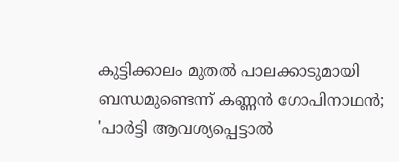കുട്ടിക്കാലം മുതൽ പാലക്കാടുമായി ബന്ധമുണ്ടെന്ന് കണ്ണൻ ഗോപിനാഥൻ; 'പാർട്ടി ആവശ്യപ്പെട്ടാൽ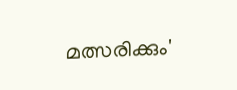മത്സരിക്കും'